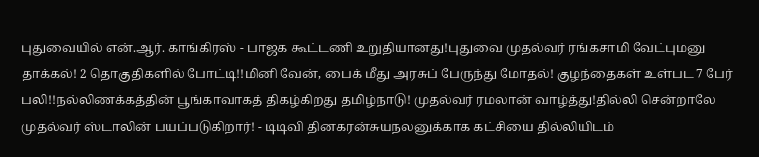புதுவையில் என்.ஆர். காங்கிரஸ் - பாஜக கூட்டணி உறுதியானது!புதுவை முதல்வர் ரங்கசாமி வேட்புமனு தாக்கல்! 2 தொகுதிகளில் போட்டி!!மினி வேன், பைக் மீது அரசுப் பேருந்து மோதல்! குழந்தைகள் உள்பட 7 பேர் பலி!!நல்லிணக்கத்தின் பூங்காவாகத் திகழ்கிறது தமிழ்நாடு! முதல்வர் ரமலான் வாழ்த்து!தில்லி சென்றாலே முதல்வர் ஸ்டாலின் பயப்படுகிறார்! - டிடிவி தினகரன்சுயநலனுக்காக கட்சியை தில்லியிடம்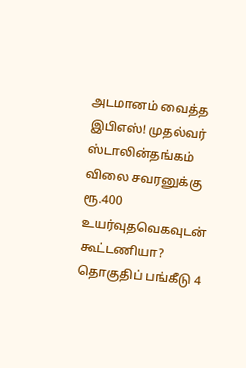அடமானம் வைத்த இபிஎஸ்! முதல்வர் ஸ்டாலின்தங்கம் விலை சவரனுக்கு ரூ.400 உயர்வுதவெகவுடன் கூட்டணியா? தொகுதிப் பங்கீடு 4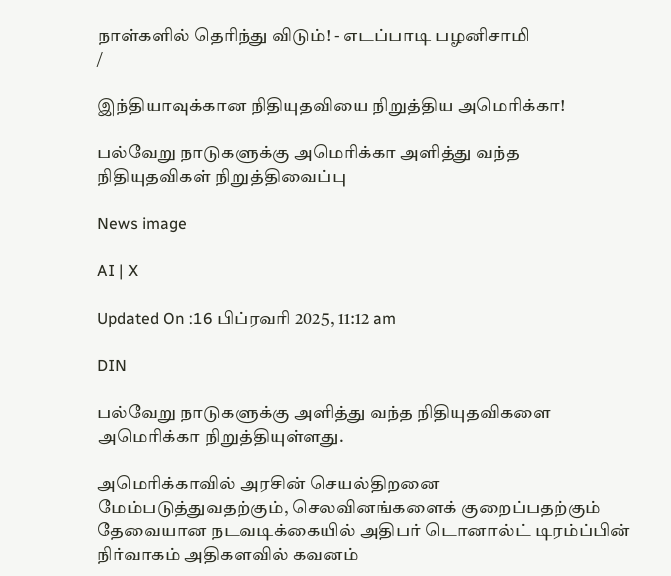நாள்களில் தெரிந்து விடும்! - எடப்பாடி பழனிசாமி
/

இந்தியாவுக்கான நிதியுதவியை நிறுத்திய அமெரிக்கா!

பல்வேறு நாடுகளுக்கு அமெரிக்கா அளித்து வந்த நிதியுதவிகள் நிறுத்திவைப்பு

News image

AI | X

Updated On :16 பிப்ரவரி 2025, 11:12 am

DIN

பல்வேறு நாடுகளுக்கு அளித்து வந்த நிதியுதவிகளை அமெரிக்கா நிறுத்தியுள்ளது.

அமெரிக்காவில் அரசின் செயல்திறனை மேம்படுத்துவதற்கும், செலவினங்களைக் குறைப்பதற்கும் தேவையான நடவடிக்கையில் அதிபர் டொனால்ட் டிரம்ப்பின் நிர்வாகம் அதிகளவில் கவனம்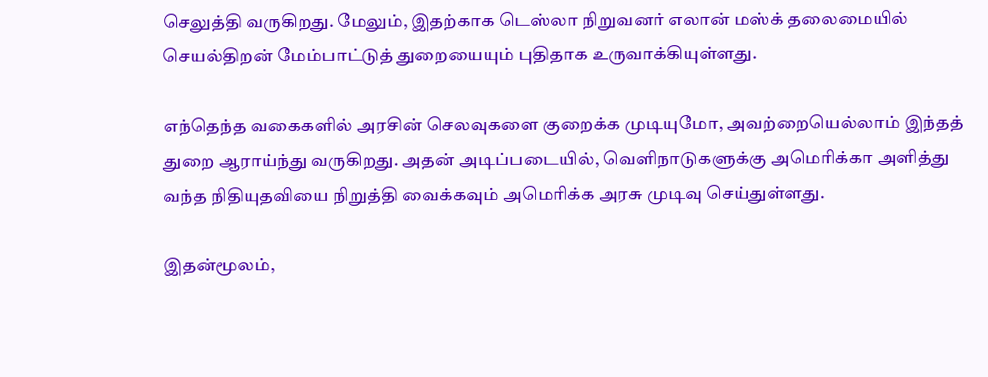செலுத்தி வருகிறது. மேலும், இதற்காக டெஸ்லா நிறுவனர் எலான் மஸ்க் தலைமையில் செயல்திறன் மேம்பாட்டுத் துறையையும் புதிதாக உருவாக்கியுள்ளது.

எந்தெந்த வகைகளில் அரசின் செலவுகளை குறைக்க முடியுமோ, அவற்றையெல்லாம் இந்தத் துறை ஆராய்ந்து வருகிறது. அதன் அடிப்படையில், வெளிநாடுகளுக்கு அமெரிக்கா அளித்து வந்த நிதியுதவியை நிறுத்தி வைக்கவும் அமெரிக்க அரசு முடிவு செய்துள்ளது.

இதன்மூலம்,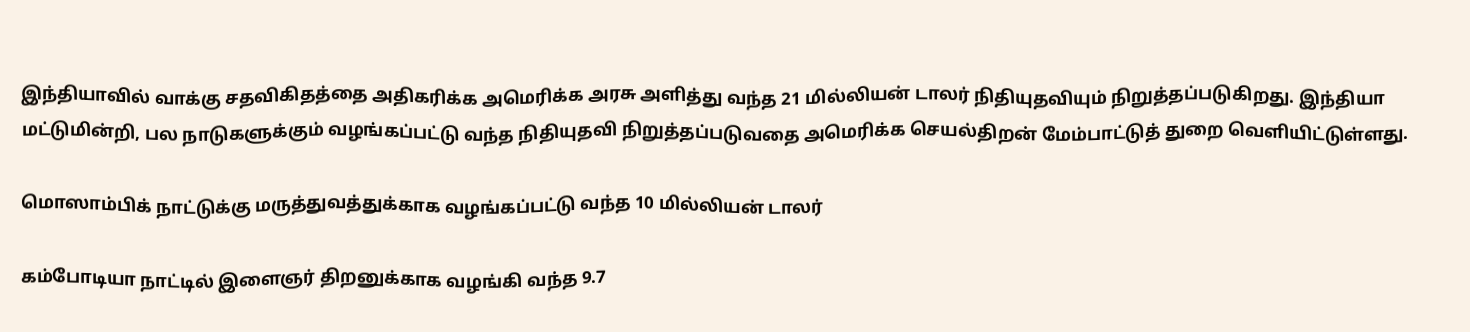இந்தியாவில் வாக்கு சதவிகிதத்தை அதிகரிக்க அமெரிக்க அரசு அளித்து வந்த 21 மில்லியன் டாலர் நிதியுதவியும் நிறுத்தப்படுகிறது. இந்தியா மட்டுமின்றி, பல நாடுகளுக்கும் வழங்கப்பட்டு வந்த நிதியுதவி நிறுத்தப்படுவதை அமெரிக்க செயல்திறன் மேம்பாட்டுத் துறை வெளியிட்டுள்ளது.

மொஸாம்பிக் நாட்டுக்கு மருத்துவத்துக்காக வழங்கப்பட்டு வந்த 10 மில்லியன் டாலர்

கம்போடியா நாட்டில் இளைஞர் திறனுக்காக வழங்கி வந்த 9.7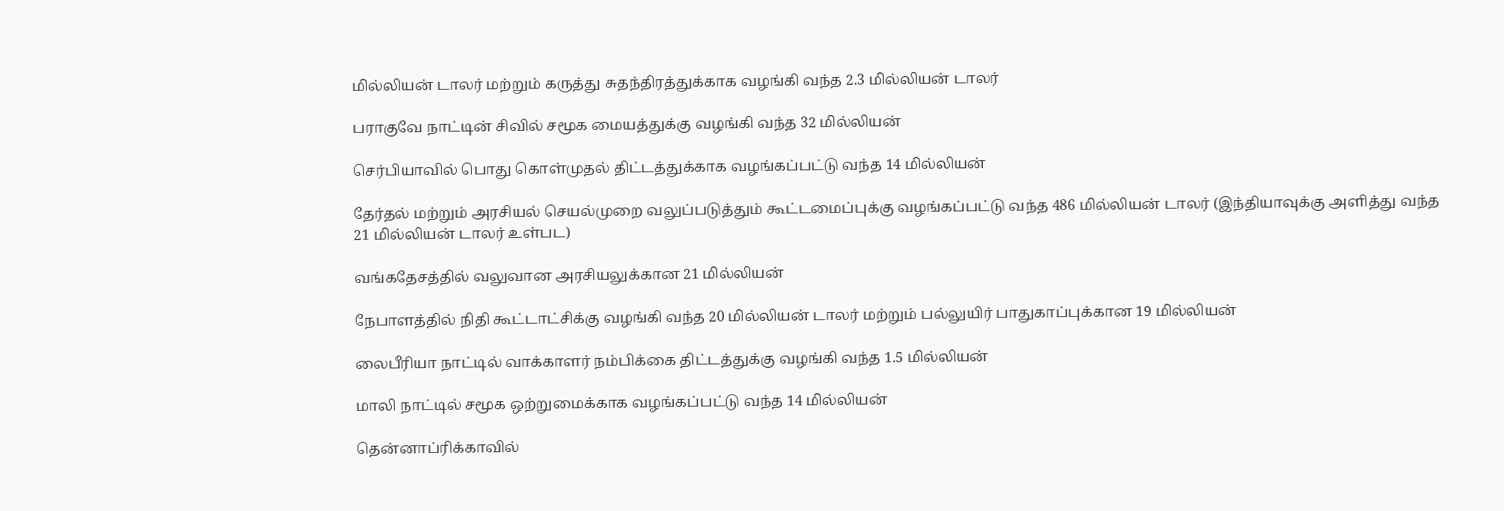மில்லியன் டாலர் மற்றும் கருத்து சுதந்திரத்துக்காக வழங்கி வந்த 2.3 மில்லியன் டாலர்

பராகுவே நாட்டின் சிவில் சமூக மையத்துக்கு வழங்கி வந்த 32 மில்லியன்

செர்பியாவில் பொது கொள்முதல் திட்டத்துக்காக வழங்கப்பட்டு வந்த 14 மில்லியன்

தேர்தல் மற்றும் அரசியல் செயல்முறை வலுப்படுத்தும் கூட்டமைப்புக்கு வழங்கப்பட்டு வந்த 486 மில்லியன் டாலர் (இந்தியாவுக்கு அளித்து வந்த 21 மில்லியன் டாலர் உள்பட)

வங்கதேசத்தில் வலுவான அரசியலுக்கான 21 மில்லியன்

நேபாளத்தில் நிதி கூட்டாட்சிக்கு வழங்கி வந்த 20 மில்லியன் டாலர் மற்றும் பல்லுயிர் பாதுகாப்புக்கான 19 மில்லியன்

லைபீரியா நாட்டில் வாக்காளர் நம்பிக்கை திட்டத்துக்கு வழங்கி வந்த 1.5 மில்லியன்

மாலி நாட்டில் சமூக ஒற்றுமைக்காக வழங்கப்பட்டு வந்த 14 மில்லியன்

தென்னாப்ரிக்காவில்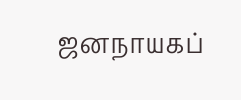ஜனநாயகப்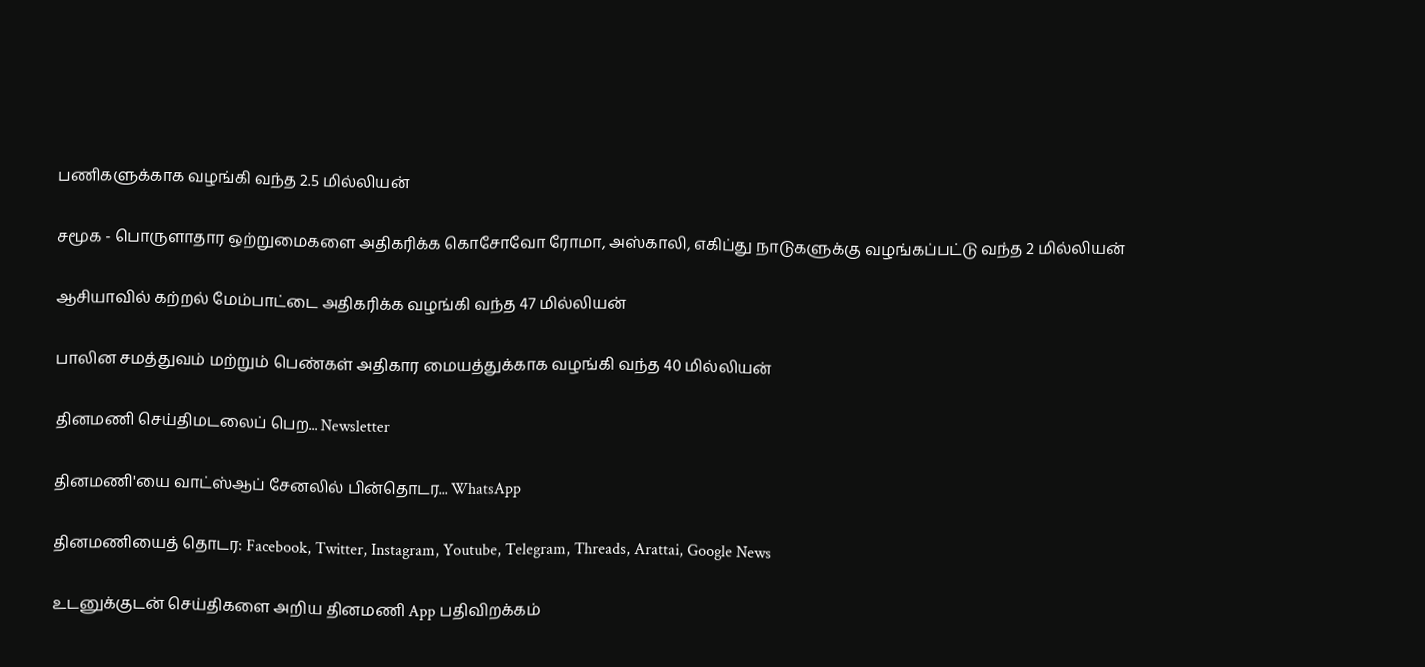பணிகளுக்காக வழங்கி வந்த 2.5 மில்லியன்

சமூக - பொருளாதார ஒற்றுமைகளை அதிகரிக்க கொசோவோ ரோமா, அஸ்காலி, எகிப்து நாடுகளுக்கு வழங்கப்பட்டு வந்த 2 மில்லியன்

ஆசியாவில் கற்றல் மேம்பாட்டை அதிகரிக்க வழங்கி வந்த 47 மில்லியன்

பாலின சமத்துவம் மற்றும் பெண்கள் அதிகார மையத்துக்காக வழங்கி வந்த 40 மில்லியன்

தினமணி செய்திமடலைப் பெற... Newsletter

தினமணி'யை வாட்ஸ்ஆப் சேனலில் பின்தொடர... WhatsApp

தினமணியைத் தொடர: Facebook, Twitter, Instagram, Youtube, Telegram, Threads, Arattai, Google News

உடனுக்குடன் செய்திகளை அறிய தினமணி App பதிவிறக்கம்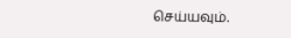செய்யவும்.